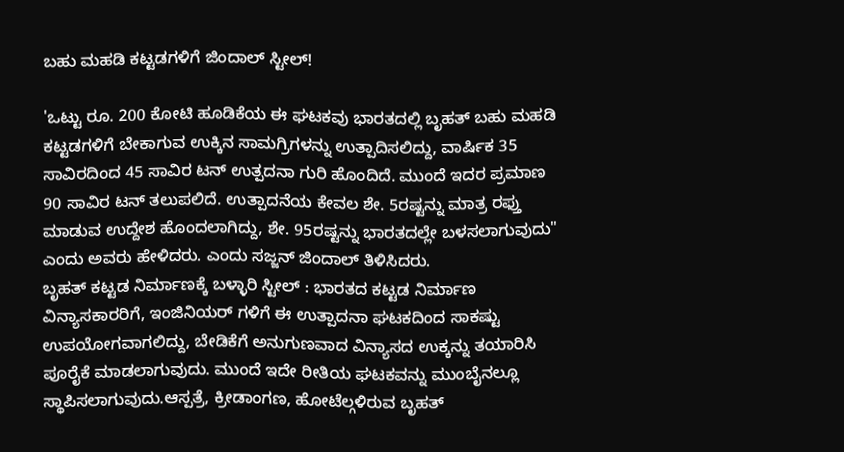ಬಹು ಮಹಡಿ ಕಟ್ಟಡಗಳಿಗೆ ಜಿಂದಾಲ್ ಸ್ಟೀಲ್!

'ಒಟ್ಟು ರೂ. 200 ಕೋಟಿ ಹೂಡಿಕೆಯ ಈ ಘಟಕವು ಭಾರತದಲ್ಲಿ ಬೃಹತ್ ಬಹು ಮಹಡಿ ಕಟ್ಟಡಗಳಿಗೆ ಬೇಕಾಗುವ ಉಕ್ಕಿನ ಸಾಮಗ್ರಿಗಳನ್ನು ಉತ್ಪಾದಿಸಲಿದ್ದು, ವಾರ್ಷಿಕ 35 ಸಾವಿರದಿಂದ 45 ಸಾವಿರ ಟನ್ ಉತ್ಪದನಾ ಗುರಿ ಹೊಂದಿದೆ. ಮುಂದೆ ಇದರ ಪ್ರಮಾಣ 90 ಸಾವಿರ ಟನ್ ತಲುಪಲಿದೆ. ಉತ್ಪಾದನೆಯ ಕೇವಲ ಶೇ. 5ರಷ್ಟನ್ನು ಮಾತ್ರ ರಫ್ತು ಮಾಡುವ ಉದ್ದೇಶ ಹೊಂದಲಾಗಿದ್ದು, ಶೇ. 95ರಷ್ಟನ್ನು ಭಾರತದಲ್ಲೇ ಬಳಸಲಾಗುವುದು" ಎಂದು ಅವರು ಹೇಳಿದರು. ಎಂದು ಸಜ್ಜನ್ ಜಿಂದಾಲ್ ತಿಳಿಸಿದರು.
ಬೃಹತ್ ಕಟ್ಟಡ ನಿರ್ಮಾಣಕ್ಕೆ ಬಳ್ಳಾರಿ ಸ್ಟೀಲ್ : ಭಾರತದ ಕಟ್ಟಡ ನಿರ್ಮಾಣ ವಿನ್ಯಾಸಕಾರರಿಗೆ, ಇಂಜಿನಿಯರ್ ಗಳಿಗೆ ಈ ಉತ್ಪಾದನಾ ಘಟಕದಿಂದ ಸಾಕಷ್ಟು ಉಪಯೋಗವಾಗಲಿದ್ದು, ಬೇಡಿಕೆಗೆ ಅನುಗುಣವಾದ ವಿನ್ಯಾಸದ ಉಕ್ಕನ್ನು ತಯಾರಿಸಿ ಪೂರೈಕೆ ಮಾಡಲಾಗುವುದು. ಮುಂದೆ ಇದೇ ರೀತಿಯ ಘಟಕವನ್ನು ಮುಂಬೈನಲ್ಲೂ ಸ್ಥಾಪಿಸಲಾಗುವುದು.ಆಸ್ಪತ್ರೆ, ಕ್ರೀಡಾಂಗಣ, ಹೋಟೆಲ್ಗಳಿರುವ ಬೃಹತ್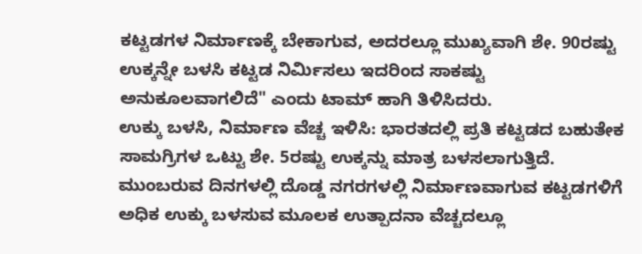ಕಟ್ಟಡಗಳ ನಿರ್ಮಾಣಕ್ಕೆ ಬೇಕಾಗುವ, ಅದರಲ್ಲೂ ಮುಖ್ಯವಾಗಿ ಶೇ. 90ರಷ್ಟು ಉಕ್ಕನ್ನೇ ಬಳಸಿ ಕಟ್ಟಡ ನಿರ್ಮಿಸಲು ಇದರಿಂದ ಸಾಕಷ್ಟು ಅನುಕೂಲವಾಗಲಿದೆ" ಎಂದು ಟಾಮ್ ಹಾಗಿ ತಿಳಿಸಿದರು.
ಉಕ್ಕು ಬಳಸಿ, ನಿರ್ಮಾಣ ವೆಚ್ಚ ಇಳಿಸಿ: ಭಾರತದಲ್ಲಿ ಪ್ರತಿ ಕಟ್ಟಡದ ಬಹುತೇಕ ಸಾಮಗ್ರಿಗಳ ಒಟ್ಟು ಶೇ. 5ರಷ್ಟು ಉಕ್ಕನ್ನು ಮಾತ್ರ ಬಳಸಲಾಗುತ್ತಿದೆ. ಮುಂಬರುವ ದಿನಗಳಲ್ಲಿ ದೊಡ್ಡ ನಗರಗಳಲ್ಲಿ ನಿರ್ಮಾಣವಾಗುವ ಕಟ್ಟಡಗಳಿಗೆ ಅಧಿಕ ಉಕ್ಕು ಬಳಸುವ ಮೂಲಕ ಉತ್ಪಾದನಾ ವೆಚ್ಚದಲ್ಲೂ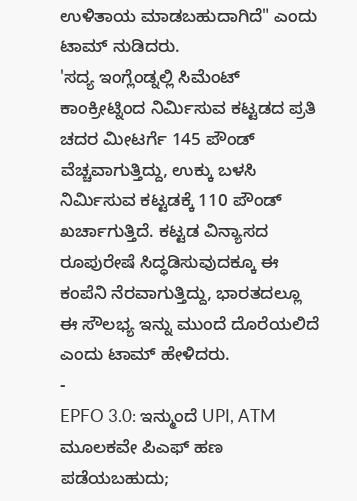ಉಳಿತಾಯ ಮಾಡಬಹುದಾಗಿದೆ" ಎಂದು ಟಾಮ್ ನುಡಿದರು.
'ಸದ್ಯ ಇಂಗ್ಲೆಂಡ್ನಲ್ಲಿ ಸಿಮೆಂಟ್ ಕಾಂಕ್ರೀಟ್ನಿಂದ ನಿರ್ಮಿಸುವ ಕಟ್ಟಡದ ಪ್ರತಿ ಚದರ ಮೀಟರ್ಗೆ 145 ಪೌಂಡ್ ವೆಚ್ಚವಾಗುತ್ತಿದ್ದು, ಉಕ್ಕು ಬಳಸಿ ನಿರ್ಮಿಸುವ ಕಟ್ಟಡಕ್ಕೆ 110 ಪೌಂಡ್ ಖರ್ಚಾಗುತ್ತಿದೆ. ಕಟ್ಟಡ ವಿನ್ಯಾಸದ ರೂಪುರೇಷೆ ಸಿದ್ಧಡಿಸುವುದಕ್ಕೂ ಈ ಕಂಪೆನಿ ನೆರವಾಗುತ್ತಿದ್ದು, ಭಾರತದಲ್ಲೂ ಈ ಸೌಲಭ್ಯ ಇನ್ನು ಮುಂದೆ ದೊರೆಯಲಿದೆ ಎಂದು ಟಾಮ್ ಹೇಳಿದರು.
-
EPFO 3.0: ಇನ್ಮುಂದೆ UPI, ATM ಮೂಲಕವೇ ಪಿಎಫ್ ಹಣ ಪಡೆಯಬಹುದು;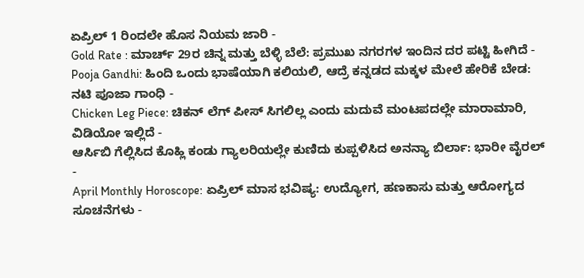ಏಪ್ರಿಲ್ 1 ರಿಂದಲೇ ಹೊಸ ನಿಯಮ ಜಾರಿ -
Gold Rate : ಮಾರ್ಚ್ 29ರ ಚಿನ್ನ ಮತ್ತು ಬೆಳ್ಳಿ ಬೆಲೆ: ಪ್ರಮುಖ ನಗರಗಳ ಇಂದಿನ ದರ ಪಟ್ಟಿ ಹೀಗಿದೆ -
Pooja Gandhi: ಹಿಂದಿ ಒಂದು ಭಾಷೆಯಾಗಿ ಕಲಿಯಲಿ, ಆದ್ರೆ ಕನ್ನಡದ ಮಕ್ಕಳ ಮೇಲೆ ಹೇರಿಕೆ ಬೇಡ: ನಟಿ ಪೂಜಾ ಗಾಂಧಿ -
Chicken Leg Piece: ಚಿಕನ್ ಲೆಗ್ ಪೀಸ್ ಸಿಗಲಿಲ್ಲ ಎಂದು ಮದುವೆ ಮಂಟಪದಲ್ಲೇ ಮಾರಾಮಾರಿ, ವಿಡಿಯೋ ಇಲ್ಲಿದೆ -
ಆರ್ಸಿಬಿ ಗೆಲ್ಲಿಸಿದ ಕೊಹ್ಲಿ ಕಂಡು ಗ್ಯಾಲರಿಯಲ್ಲೇ ಕುಣಿದು ಕುಪ್ಪಳಿಸಿದ ಅನನ್ಯಾ ಬಿರ್ಲಾ: ಭಾರೀ ವೈರಲ್ -
April Monthly Horoscope: ಏಪ್ರಿಲ್ ಮಾಸ ಭವಿಷ್ಯ: ಉದ್ಯೋಗ, ಹಣಕಾಸು ಮತ್ತು ಆರೋಗ್ಯದ ಸೂಚನೆಗಳು -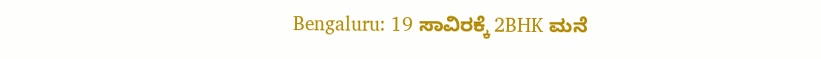Bengaluru: 19 ಸಾವಿರಕ್ಕೆ 2BHK ಮನೆ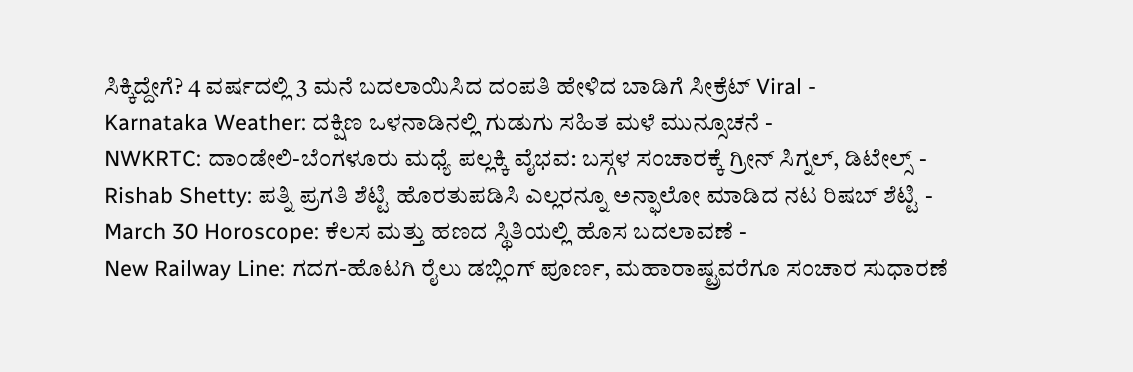ಸಿಕ್ಕಿದ್ದೇಗೆ? 4 ವರ್ಷದಲ್ಲಿ 3 ಮನೆ ಬದಲಾಯಿಸಿದ ದಂಪತಿ ಹೇಳಿದ ಬಾಡಿಗೆ ಸೀಕ್ರೆಟ್ Viral -
Karnataka Weather: ದಕ್ಷಿಣ ಒಳನಾಡಿನಲ್ಲಿ ಗುಡುಗು ಸಹಿತ ಮಳೆ ಮುನ್ಸೂಚನೆ -
NWKRTC: ದಾಂಡೇಲಿ-ಬೆಂಗಳೂರು ಮಧ್ಯೆ ಪಲ್ಲಕ್ಕಿ ವೈಭವ: ಬಸ್ಗಳ ಸಂಚಾರಕ್ಕೆ ಗ್ರೀನ್ ಸಿಗ್ನಲ್, ಡಿಟೇಲ್ಸ್ -
Rishab Shetty: ಪತ್ನಿ ಪ್ರಗತಿ ಶೆಟ್ಟಿ ಹೊರತುಪಡಿಸಿ ಎಲ್ಲರನ್ನೂ ಅನ್ಫಾಲೋ ಮಾಡಿದ ನಟ ರಿಷಬ್ ಶೆಟ್ಟಿ -
March 30 Horoscope: ಕೆಲಸ ಮತ್ತು ಹಣದ ಸ್ಥಿತಿಯಲ್ಲಿ ಹೊಸ ಬದಲಾವಣೆ -
New Railway Line: ಗದಗ-ಹೊಟಗಿ ರೈಲು ಡಬ್ಲಿಂಗ್ ಪೂರ್ಣ, ಮಹಾರಾಷ್ಟ್ರವರೆಗೂ ಸಂಚಾರ ಸುಧಾರಣೆ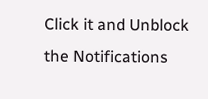Click it and Unblock the Notifications